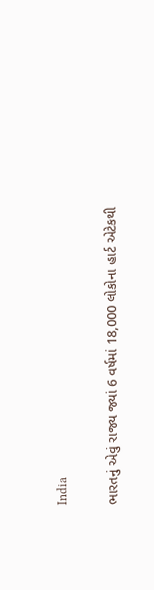India

ભારતનું એવું રાજ્ય જ્યાં 6 વર્ષમાં 18,000 લોકોના હાર્ટ એટેકથી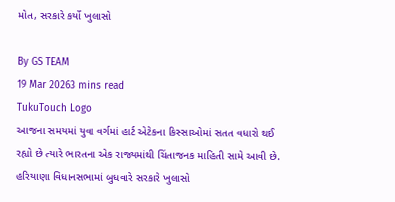મોત, સરકારે કર્યો ખુલાસો

By GS TEAM
19 Mar 20263 mins read
TukuTouch Logo
આજના સમયમાં યુવા વર્ગમાં હાર્ટ એટેકના કિસ્સાઓમાં સતત વધારો થઈ રહ્યો છે ત્યારે ભારતના એક રાજ્યમાંથી ચિંતાજનક માહિતી સામે આવી છે. હરિયાણા વિધાનસભામાં બુધવારે સરકારે ખુલાસો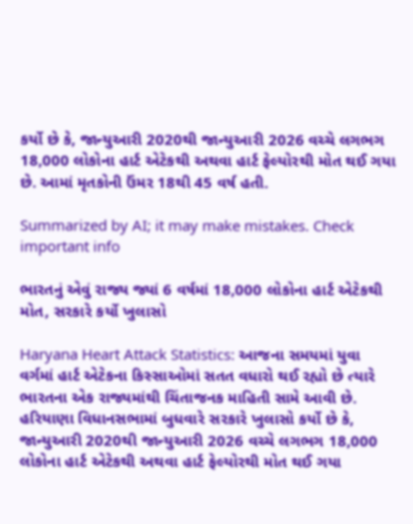કર્યો છે કે, જાન્યુઆરી 2020થી જાન્યુઆરી 2026 વચ્ચે લગભગ 18,000 લોકોના હાર્ટ એટેકથી અથવા હાર્ટ ફેલ્યોરથી મોત થઈ ગયા છે. આમાં મૃતકોની ઉંમર 18થી 45 વર્ષ હતી.

Summarized by AI; it may make mistakes. Check important info

ભારતનું એવું રાજ્ય જ્યાં 6 વર્ષમાં 18,000 લોકોના હાર્ટ એટેકથી મોત, સરકારે કર્યો ખુલાસો

Haryana Heart Attack Statistics: આજના સમયમાં યુવા વર્ગમાં હાર્ટ એટેકના કિસ્સાઓમાં સતત વધારો થઈ રહ્યો છે ત્યારે ભારતના એક રાજ્યમાંથી ચિંતાજનક માહિતી સામે આવી છે. હરિયાણા વિધાનસભામાં બુધવારે સરકારે ખુલાસો કર્યો છે કે, જાન્યુઆરી 2020થી જાન્યુઆરી 2026 વચ્ચે લગભગ 18,000 લોકોના હાર્ટ એટેકથી અથવા હાર્ટ ફેલ્યોરથી મોત થઈ ગયા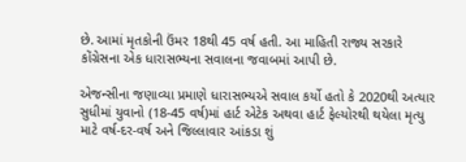છે. આમાં મૃતકોની ઉંમર 18થી 45 વર્ષ હતી. આ માહિતી રાજ્ય સરકારે કોંગ્રેસના એક ધારાસભ્યના સવાલના જવાબમાં આપી છે.

એજન્સીના જણાવ્યા પ્રમાણે ધારાસભ્યએ સવાલ કર્યો હતો કે 2020થી અત્યાર સુધીમાં યુવાનો (18-45 વર્ષ)માં હાર્ટ એટેક અથવા હાર્ટ ફેલ્યોરથી થયેલા મૃત્યુ માટે વર્ષ-દર-વર્ષ અને જિલ્લાવાર આંકડા શું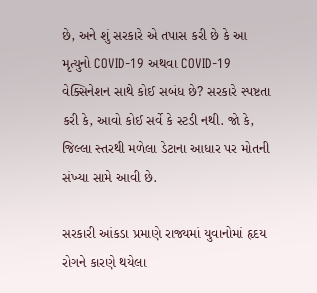છે, અને શું સરકારે એ તપાસ કરી છે કે આ મૃત્યુનો COVID-19 અથવા COVID-19 વેક્સિનેશન સાથે કોઈ સબંધ છે? સરકારે સ્પષ્ટતા કરી કે, આવો કોઈ સર્વે કે સ્ટડી નથી. જો કે, જિલ્લા સ્તરથી મળેલા ડેટાના આધાર પર મોતની સંખ્યા સામે આવી છે.

સરકારી આંકડા પ્રમાણે રાજ્યમાં યુવાનોમાં હૃદય રોગને કારણે થયેલા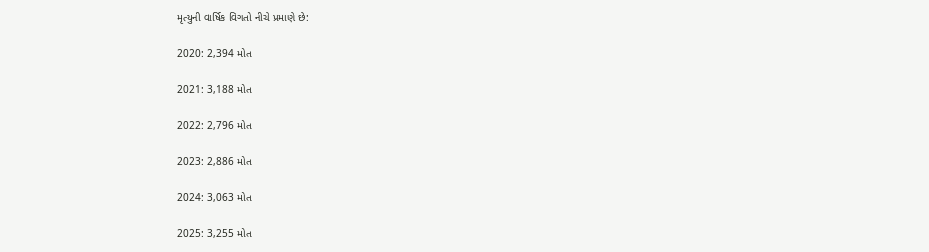મૃત્યુની વાર્ષિક વિગતો નીચે પ્રમાણે છે:

2020: 2,394 મોત

2021: 3,188 મોત

2022: 2,796 મોત

2023: 2,886 મોત

2024: 3,063 મોત

2025: 3,255 મોત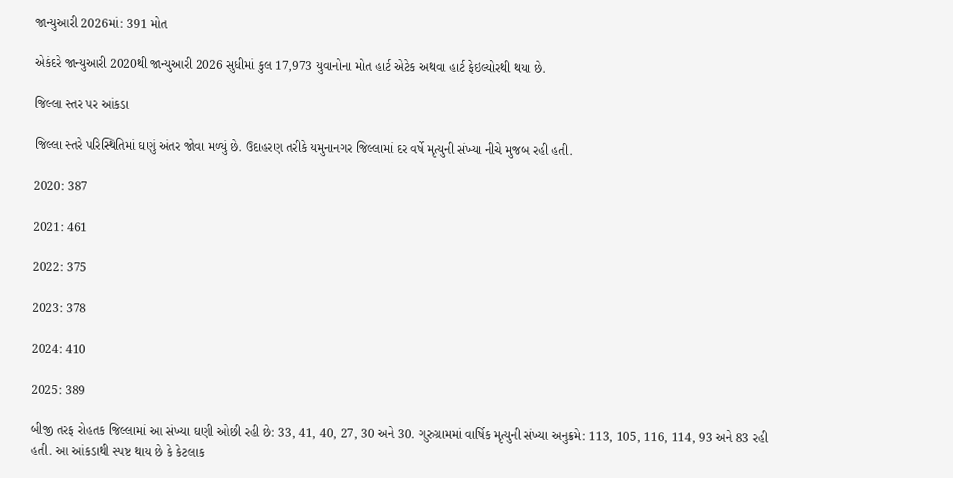જાન્યુઆરી 2026માં: 391 મોત

એકંદરે જાન્યુઆરી 2020થી જાન્યુઆરી 2026 સુધીમાં કુલ 17,973 યુવાનોના મોત હાર્ટ એટેક અથવા હાર્ટ ફેઇલ્યોરથી થયા છે.

જિલ્લા સ્તર પર આંકડા

જિલ્લા સ્તરે પરિસ્થિતિમાં ઘણું અંતર જોવા મળ્યું છે. ઉદાહરણ તરીકે યમુનાનગર જિલ્લામાં દર વર્ષે મૃત્યુની સંખ્યા નીચે મુજબ રહી હતી.

2020: 387

2021: 461

2022: 375

2023: 378

2024: 410

2025: 389

બીજી તરફ રોહતક જિલ્લામાં આ સંખ્યા ઘણી ઓછી રહી છે: 33, 41, 40, 27, 30 અને 30. ગુરુગ્રામમાં વાર્ષિક મૃત્યુની સંખ્યા અનુક્રમે: 113, 105, 116, 114, 93 અને 83 રહી હતી. આ આંકડાથી સ્પષ્ટ થાય છે કે કેટલાક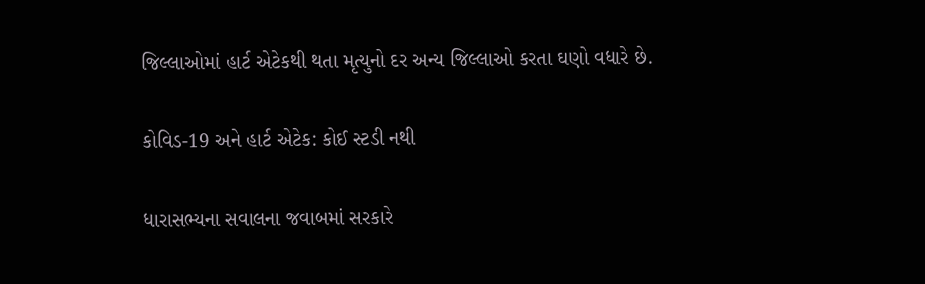જિલ્લાઓમાં હાર્ટ એટેકથી થતા મૃત્યુનો દર અન્ય જિલ્લાઓ કરતા ઘણો વધારે છે.

કોવિડ-19 અને હાર્ટ એટેક: કોઈ સ્ટડી નથી

ધારાસભ્યના સવાલના જવાબમાં સરકારે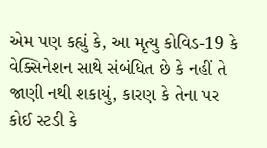એમ પણ કહ્યું કે, આ મૃત્યુ કોવિડ-19 કે વેક્સિનેશન સાથે સંબંધિત છે કે નહીં તે જાણી નથી શકાયું, કારણ કે તેના પર કોઈ સ્ટડી કે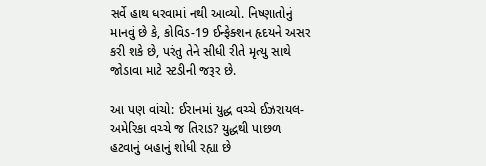સર્વે હાથ ધરવામાં નથી આવ્યો. નિષ્ણાતોનું માનવું છે કે, કોવિડ-19 ઈન્ફેક્શન હૃદયને અસર કરી શકે છે, પરંતુ તેને સીધી રીતે મૃત્યુ સાથે જોડાવા માટે સ્ટડીની જરૂર છે.

આ પણ વાંચો: ઈરાનમાં યુદ્ધ વચ્ચે ઈઝરાયલ-અમેરિકા વચ્ચે જ તિરાડ? યુદ્ધથી પાછળ હટવાનું બહાનું શોધી રહ્યા છે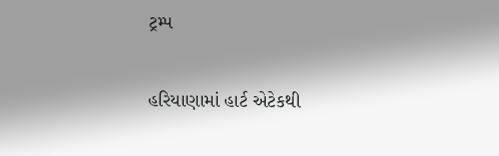ટ્રમ્પ

હરિયાણામાં હાર્ટ એટેકથી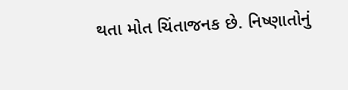થતા મોત ચિંતાજનક છે. નિષ્ણાતોનું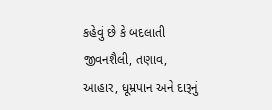કહેવું છે કે બદલાતી જીવનશૈલી, તણાવ, આહાર, ધૂમ્રપાન અને દારૂનું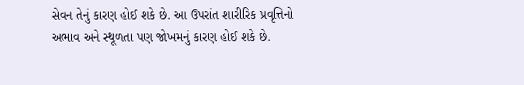સેવન તેનું કારણ હોઈ શકે છે. આ ઉપરાંત શારીરિક પ્રવૃત્તિનો અભાવ અને સ્થૂળતા પણ જોખમનું કારણ હોઈ શકે છે.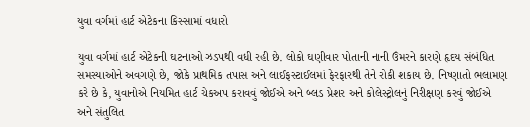યુવા વર્ગમાં હાર્ટ એટેકના કિસ્સામાં વધારો

યુવા વર્ગમાં હાર્ટ એટેકની ઘટનાઓ ઝડપથી વધી રહી છે. લોકો ઘણીવાર પોતાની નાની ઉંમરને કારણે હૃદય સંબંધિત સમસ્યાઓને અવગણે છે, જોકે પ્રાથમિક તપાસ અને લાઈફસ્ટાઈલમાં ફેરફારથી તેને રોકી શકાય છે. નિષ્ણાતો ભલામણ કરે છે કે, યુવાનોએ નિયમિત હાર્ટ ચેકઅપ કરાવવું જોઈએ અને બ્લડ પ્રેશર અને કોલેસ્ટ્રોલનું નિરીક્ષણ કરવું જોઈએ અને સંતુલિત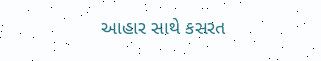આહાર સાથે કસરત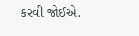કરવી જોઈએ.